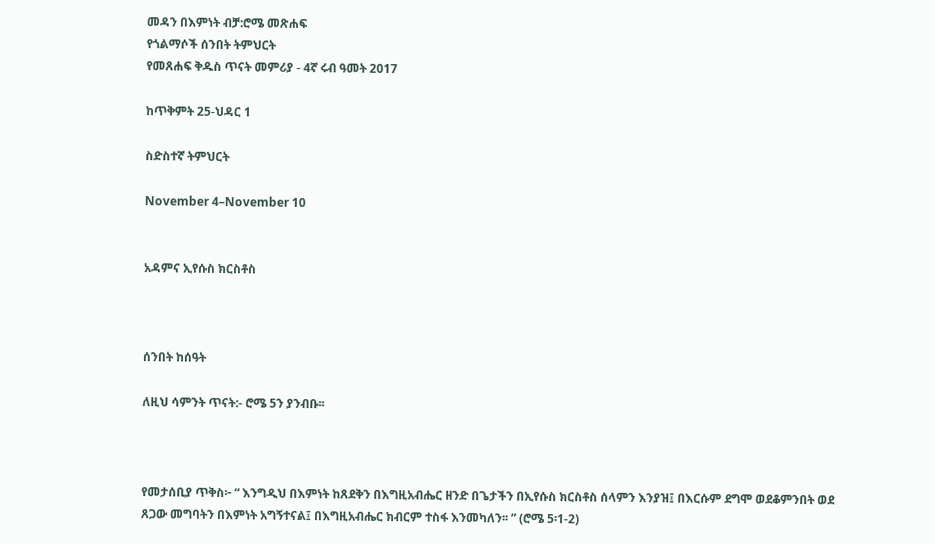መዳን በእምነት ብቻ:ሮሜ መጽሐፍ
የጎልማሶች ሰንበት ትምህርት
የመጸሐፍ ቅዱስ ጥናት መምሪያ - 4ኛ ሩብ ዓመት 2017

ከጥቅምት 25-ህዳር 1

ስድስተኛ ትምህርት

November 4–November 10


አዳምና ኢየሱስ ክርስቶስ



ሰንበት ከሰዓት

ለዚህ ሳምንት ጥናት:- ሮሜ 5ን ያንብቡ፡፡



የመታሰቢያ ጥቅስ፦ “ እንግዲህ በእምነት ከጸደቅን በእግዚአብሔር ዘንድ በጌታችን በኢየሱስ ክርስቶስ ሰላምን እንያዝ፤ በእርሱም ደግሞ ወደቆምንበት ወደ ጸጋው መግባትን በእምነት አግኝተናል፤ በእግዚአብሔር ክብርም ተስፋ እንመካለን፡፡ ” (ሮሜ 5፡1-2)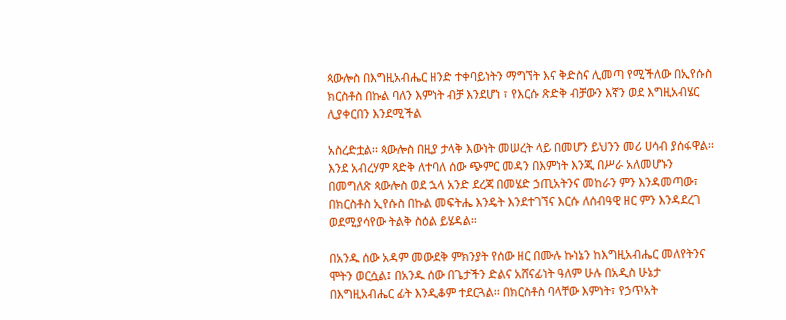ጳውሎስ በእግዚአብሔር ዘንድ ተቀባይነትን ማግኘት እና ቅድስና ሊመጣ የሚችለው በኢየሱስ ክርስቶስ በኩል ባለን እምነት ብቻ እንደሆነ ፣ የእርሱ ጽድቅ ብቻውን እኛን ወደ እግዚአብሄር ሊያቀርበን እንደሚችል

አስረድቷል፡፡ ጳውሎስ በዚያ ታላቅ እውነት መሠረት ላይ በመሆን ይህንን መሪ ሀሳብ ያሰፋዋል፡፡ እንደ አብረሃም ጻድቅ ለተባለ ሰው ጭምር መዳን በእምነት እንጂ በሥራ አለመሆኑን በመግለጽ ጳውሎስ ወደ ኋላ አንድ ደረጃ በመሄድ ኃጢአትንና መከራን ምን እንዳመጣው፣ በክርስቶስ ኢየሱስ በኩል መፍትሔ እንዴት እንደተገኘና እርሱ ለሰብዓዊ ዘር ምን እንዳደረገ ወደሚያሳየው ትልቅ ስዕል ይሄዳል፡፡

በአንዱ ሰው አዳም መውደቅ ምክንያት የሰው ዘር በሙሉ ኩነኔን ከእግዚአብሔር መለየትንና ሞትን ወርሷል፤ በአንዱ ሰው በጌታችን ድልና አሸናፊነት ዓለም ሁሉ በአዲስ ሁኔታ በእግዚአብሔር ፊት እንዲቆም ተደርጓል፡፡ በክርስቶስ ባላቸው እምነት፣ የኃጥአት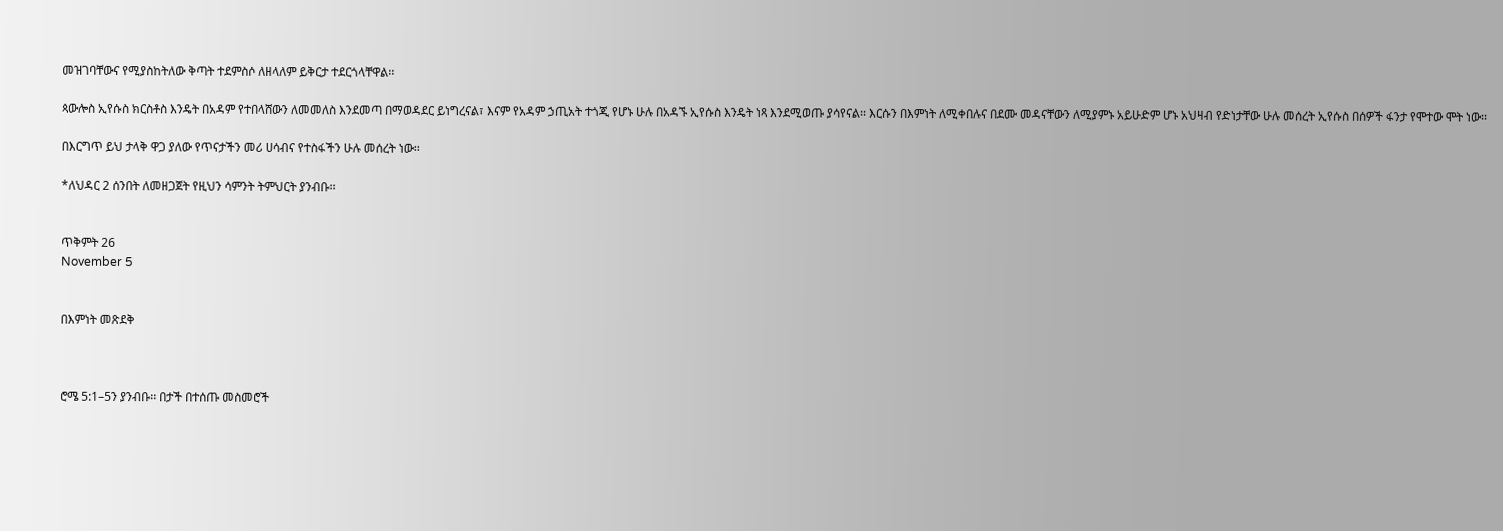መዝገባቸውና የሚያስከትለው ቅጣት ተደምስሶ ለዘላለም ይቅርታ ተደርጎላቸዋል፡፡

ጳውሎስ ኢየሱስ ክርስቶስ እንዴት በአዳም የተበላሸውን ለመመለስ እንደመጣ በማወዳደር ይነግረናል፣ እናም የአዳም ኃጢአት ተጎጂ የሆኑ ሁሉ በአዳኙ ኢየሱስ እንዴት ነጻ እንደሚወጡ ያሳየናል፡፡ እርሱን በእምነት ለሚቀበሉና በደሙ መዳናቸውን ለሚያምኑ አይሁድም ሆኑ አህዛብ የድነታቸው ሁሉ መሰረት ኢየሱስ በሰዎች ፋንታ የሞተው ሞት ነው፡፡

በእርግጥ ይህ ታላቅ ዋጋ ያለው የጥናታችን መሪ ሀሳብና የተስፋችን ሁሉ መሰረት ነው፡፡

*ለህዳር 2 ሰንበት ለመዘጋጀት የዚህን ሳምንት ትምህርት ያንብቡ፡፡


ጥቅምት 26
November 5


በእምነት መጽደቅ



ሮሜ 5:1–5ን ያንብቡ፡፡ በታች በተሰጡ መስመሮች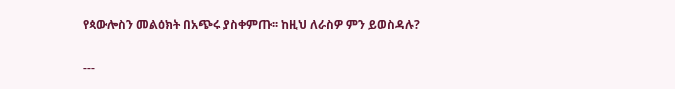የጳውሎስን መልዕክት በአጭሩ ያስቀምጡ፡፡ ከዚህ ለራስዎ ምን ይወስዳሉ?

---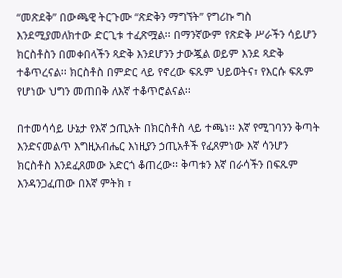“መጽደቅ” በውጫዊ ትርጉሙ “ጽድቅን ማግኘት” የግሪኩ ግስ እንደሚያመለክተው ድርጊቱ ተፈጽሟል፡፡ በማንኛውም የጽድቅ ሥራችን ሳይሆን ክርስቶስን በመቀበላችን ጻድቅ እንደሆንን ታውጇል ወይም እንደ ጻድቅ ተቆጥረናል፡፡ ክርስቶስ በምድር ላይ የኖረው ፍጹም ህይወትና፣ የእርሱ ፍጹም የሆነው ህግን መጠበቅ ለእኛ ተቆጥሮልናል፡፡

በተመሳሳይ ሁኔታ የእኛ ኃጢአት በክርስቶስ ላይ ተጫነ፡፡ እኛ የሚገባንን ቅጣት እንድናመልጥ እግዚአብሔር እነዚያን ኃጢአቶች የፈጸምነው እኛ ሳንሆን ክርስቶስ እንደፈጸመው አድርጎ ቆጠረው፡፡ ቅጣቱን እኛ በራሳችን በፍጹም እንዳንጋፈጠው በእኛ ምትክ ፣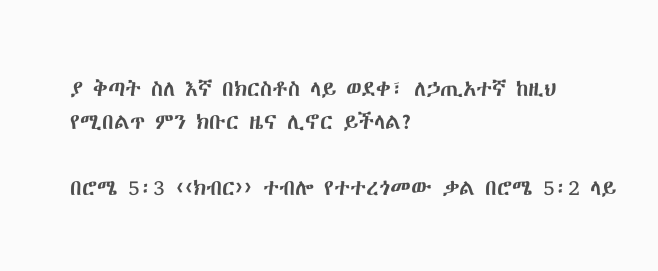ያ ቅጣት ስለ እኛ በክርስቶስ ላይ ወደቀ፣ ለኃጢአተኛ ከዚህ የሚበልጥ ምን ክቡር ዜና ሊኖር ይችላል?

በሮሜ 5፡3 ‹‹ክብር›› ተብሎ የተተረጎመው ቃል በሮሜ 5፡2 ላይ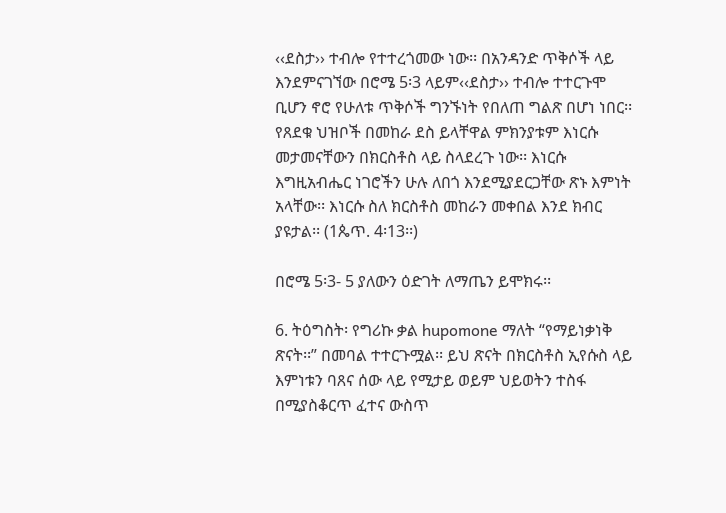‹‹ደስታ›› ተብሎ የተተረጎመው ነው፡፡ በአንዳንድ ጥቅሶች ላይ እንደምናገኘው በሮሜ 5፡3 ላይም‹‹ደስታ›› ተብሎ ተተርጉሞ ቢሆን ኖሮ የሁለቱ ጥቅሶች ግንኙነት የበለጠ ግልጽ በሆነ ነበር፡፡ የጸደቁ ህዝቦች በመከራ ደስ ይላቸዋል ምክንያቱም እነርሱ መታመናቸውን በክርስቶስ ላይ ስላደረጉ ነው፡፡ እነርሱ እግዚአብሔር ነገሮችን ሁሉ ለበጎ እንደሚያደርጋቸው ጽኑ እምነት አላቸው፡፡ እነርሱ ስለ ክርስቶስ መከራን መቀበል እንደ ክብር ያዩታል፡፡ (1ጴጥ. 4፡13፡፡)

በሮሜ 5፡3- 5 ያለውን ዕድገት ለማጤን ይሞክሩ፡፡

6. ትዕግስት፡ የግሪኩ ቃል hupomone ማለት “የማይነቃነቅ ጽናት፡፡” በመባል ተተርጉሟል፡፡ ይህ ጽናት በክርስቶስ ኢየሱስ ላይ እምነቱን ባጸና ሰው ላይ የሚታይ ወይም ህይወትን ተስፋ በሚያስቆርጥ ፈተና ውስጥ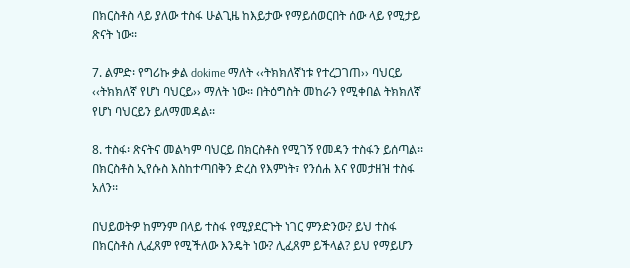በክርስቶስ ላይ ያለው ተስፋ ሁልጊዜ ከእይታው የማይሰወርበት ሰው ላይ የሚታይ ጽናት ነው፡፡

7. ልምድ፡ የግሪኩ ቃል dokime ማለት ‹‹ትክክለኛነቱ የተረጋገጠ›› ባህርይ ‹‹ትክክለኛ የሆነ ባህርይ›› ማለት ነው፡፡ በትዕግስት መከራን የሚቀበል ትክክለኛ የሆነ ባህርይን ይለማመዳል፡፡

8. ተስፋ፡ ጽናትና መልካም ባህርይ በክርስቶስ የሚገኝ የመዳን ተስፋን ይሰጣል፡፡ በክርስቶስ ኢየሱስ እስከተጣበቅን ድረስ የእምነት፣ የንሰሐ እና የመታዘዝ ተስፋ አለን፡፡

በህይወትዎ ከምንም በላይ ተስፋ የሚያደርጉት ነገር ምንድንው? ይህ ተስፋ በክርስቶስ ሊፈጸም የሚችለው እንዴት ነው? ሊፈጸም ይችላል? ይህ የማይሆን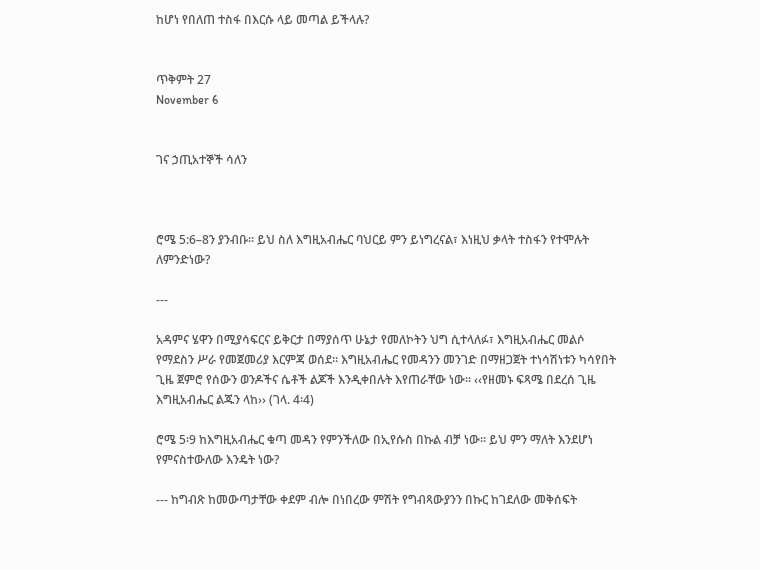ከሆነ የበለጠ ተስፋ በእርሱ ላይ መጣል ይችላሉ?


ጥቅምት 27
November 6


ገና ኃጢአተኞች ሳለን



ሮሜ 5:6–8ን ያንብቡ፡፡ ይህ ስለ እግዚአብሔር ባህርይ ምን ይነግረናል፣ እነዚህ ቃላት ተስፋን የተሞሉት ለምንድነው?

---

አዳምና ሄዋን በሚያሳፍርና ይቅርታ በማያሰጥ ሁኔታ የመለኮትን ህግ ሲተላለፉ፣ እግዚአብሔር መልሶ የማደስን ሥራ የመጀመሪያ እርምጃ ወሰደ፡፡ እግዚአብሔር የመዳንን መንገድ በማዘጋጀት ተነሳሽነቱን ካሳየበት ጊዜ ጀምሮ የሰውን ወንዶችና ሴቶች ልጆች እንዲቀበሉት እየጠራቸው ነው፡፡ ‹‹የዘመኑ ፍጻሜ በደረሰ ጊዜ እግዚአብሔር ልጁን ላከ›› (ገላ. 4፡4)

ሮሜ 5፡9 ከእግዚአብሔር ቁጣ መዳን የምንችለው በኢየሱስ በኩል ብቻ ነው፡፡ ይህ ምን ማለት እንደሆነ የምናስተውለው እንዴት ነው?

--- ከግብጽ ከመውጣታቸው ቀደም ብሎ በነበረው ምሽት የግብጻውያንን በኩር ከገደለው መቅሰፍት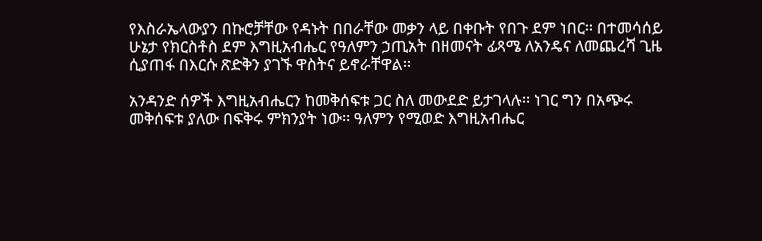የእስራኤላውያን በኩሮቻቸው የዳኑት በበራቸው መቃን ላይ በቀቡት የበጉ ደም ነበር፡፡ በተመሳሰይ ሁኔታ የክርስቶስ ደም እግዚአብሔር የዓለምን ኃጢአት በዘመናት ፊጻሜ ለአንዴና ለመጨረሻ ጊዜ ሲያጠፋ በእርሱ ጽድቅን ያገኙ ዋስትና ይኖራቸዋል፡፡

አንዳንድ ሰዎች እግዚአብሔርን ከመቅሰፍቱ ጋር ስለ መውደድ ይታገላሉ፡፡ ነገር ግን በአጭሩ መቅሰፍቱ ያለው በፍቅሩ ምክንያት ነው፡፡ ዓለምን የሚወድ እግዚአብሔር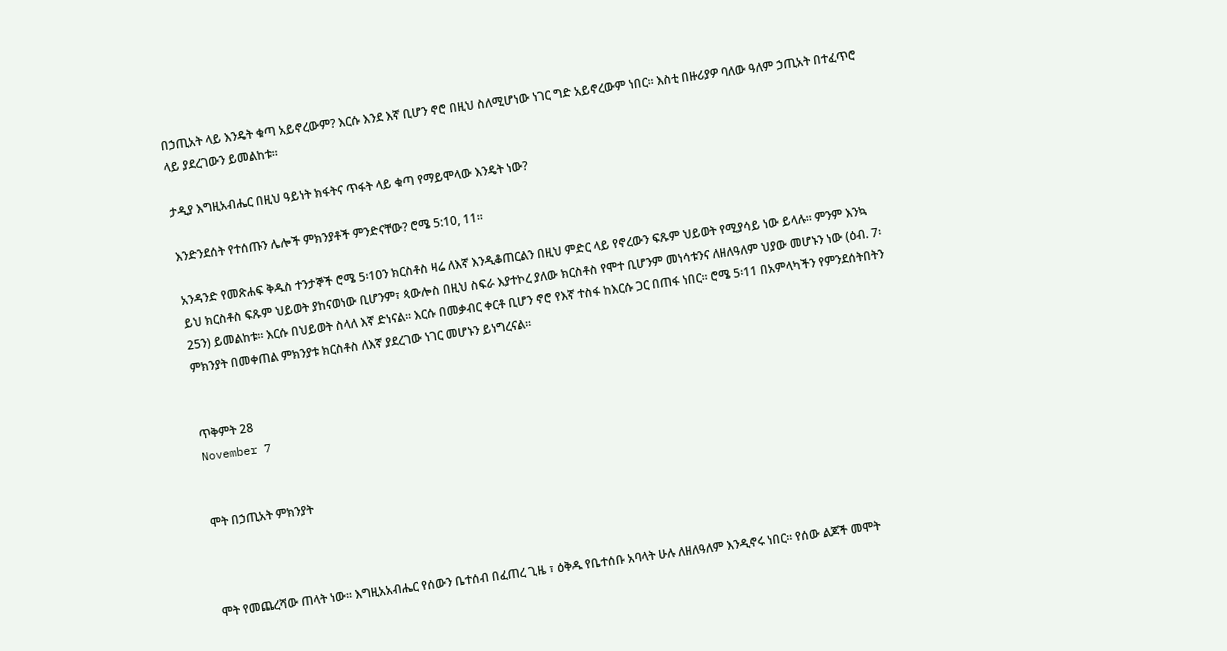በኃጢአት ላይ እንዴት ቁጣ አይኖረውም? እርሱ እንደ እኛ ቢሆን ኖሮ በዚህ ስለሚሆነው ነገር ግድ አይኖረውም ነበር፡፡ እስቲ በዙሪያዎ ባለው ዓለም ኃጢአት በተፈጥሮ ላይ ያደረገውን ይመልከቱ፡፡

ታዲያ እግዚአብሔር በዚህ ዓይነት ክፋትና ጥፋት ላይ ቁጣ የማይሞላው እንዴት ነው?

እንድንደሰት የተሰጡን ሌሎች ምክንያቶች ምንድናቸው? ሮሜ 5:10, 11፡፡

አንዳንድ የመጽሐፍ ቅዱስ ተንታኞች ሮሜ 5፡10ን ክርስቶስ ዛሬ ለእኛ እንዲቆጠርልን በዚህ ምድር ላይ የኖረውን ፍጹም ህይወት የሚያሳይ ነው ይላሉ፡፡ ምንም እንኳ ይህ ክርስቶስ ፍጹም ህይወት ያከናወነው ቢሆንም፣ ጳውሎስ በዚህ ስፍራ እያተኮረ ያለው ክርስቶስ የሞተ ቢሆንም መነሳቱንና ለዘለዓለም ህያው መሆኑን ነው (ዕብ. 7፡ 25ን) ይመልከቱ፡፡ እርሱ በህይወት ስላለ እኛ ድነናል፡፡ እርሱ በመቃብር ቀርቶ ቢሆን ኖሮ የእኛ ተስፋ ከእርሱ ጋር በጠፋ ነበር፡፡ ሮሜ 5፡11 በአምላካችን የምንደሰትበትን ምክንያት በመቀጠል ምክንያቱ ክርስቶስ ለእኛ ያደረገው ነገር መሆኑን ይነግረናል፡፡


ጥቅምት 28
November 7


ሞት በኃጢአት ምክንያት



ሞት የመጨረሻው ጠላት ነው፡፡ እግዚአአብሔር የሰውን ቤተሰብ በፈጠረ ጊዜ ፣ ዕቅዱ የቤተሰቡ አባላት ሁሉ ለዘለዓለም እንዲኖሩ ነበር፡፡ የሰው ልጆች መሞት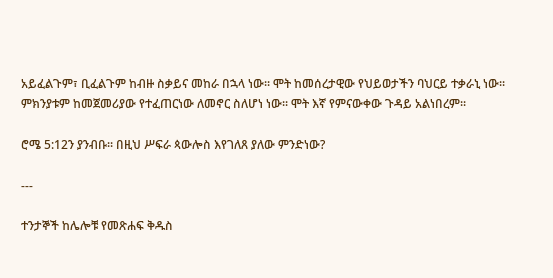አይፈልጉም፣ ቢፈልጉም ከብዙ ስቃይና መከራ በኋላ ነው፡፡ ሞት ከመሰረታዊው የህይወታችን ባህርይ ተቃራኒ ነው፡፡ ምክንያቱም ከመጀመሪያው የተፈጠርነው ለመኖር ስለሆነ ነው፡፡ ሞት እኛ የምናውቀው ጉዳይ አልነበረም፡፡

ሮሜ 5:12ን ያንብቡ፡፡ በዚህ ሥፍራ ጳውሎስ እየገለጸ ያለው ምንድነው?

---

ተንታኞች ከሌሎቹ የመጽሐፍ ቅዱስ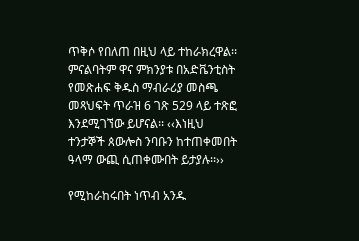ጥቅሶ የበለጠ በዚህ ላይ ተከራክረዋል፡፡ ምናልባትም ዋና ምክንያቱ በአድቬንቲስት የመጽሐፍ ቅዱስ ማብራሪያ መስጫ መጻህፍት ጥራዝ 6 ገጽ 529 ላይ ተጽፎ እንደሚገኘው ይሆናል፡፡ ‹‹እነዚህ ተንታኞች ጰውሎስ ንባቡን ከተጠቀመበት ዓላማ ውጪ ሲጠቀሙበት ይታያሉ፡፡››

የሚከራከሩበት ነጥብ አንዱ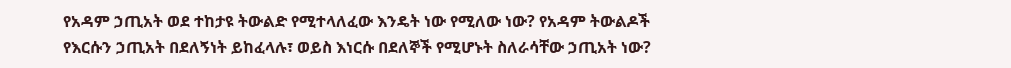የአዳም ኃጢአት ወደ ተከታዩ ትውልድ የሚተላለፈው እንዴት ነው የሚለው ነው? የአዳም ትውልዶች የእርሱን ኃጢአት በደለኝነት ይከፈላሉ፣ ወይስ እነርሱ በደለኞች የሚሆኑት ስለራሳቸው ኃጢአት ነው?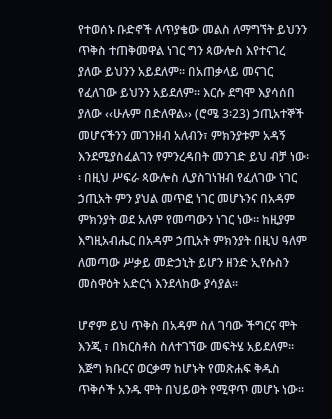የተወሰኑ ቡድኖች ለጥያቄው መልስ ለማግኘት ይህንን ጥቅስ ተጠቅመዋል ነገር ግን ጳውሎስ እየተናገረ ያለው ይህንን አይደለም፡፡ በአጠቃላይ መናገር የፈለገው ይህንን አይደለም፡፡ እርሱ ደግሞ እያሳሰበ ያለው ‹‹ሁሉም በድለዋል›› (ሮሜ 3፡23) ኃጢአተኞች መሆናችንን መገንዘብ አለብን፣ ምክንያቱም አዳኝ እንደሚያስፈልገን የምንረዳበት መንገድ ይህ ብቻ ነው፡፡ በዚህ ሥፍራ ጳውሎስ ሊያስገነዝብ የፈለገው ነገር ኃጢአት ምን ያህል መጥፎ ነገር መሆኑንና በአዳም ምክንያት ወደ አለም የመጣውን ነገር ነው፡፡ ከዚያም እግዚአብሔር በአዳም ኃጢአት ምክንያት በዚህ ዓለም ለመጣው ሥቃይ መድኃኒት ይሆን ዘንድ ኢየሱስን መስዋዕት አድርጎ እንደላከው ያሳያል፡፡

ሆኖም ይህ ጥቅስ በአዳም ስለ ገባው ችግርና ሞት እንጂ ፣ በክርስቶስ ስለተገኘው መፍትሄ አይደለም፡፡ እጅግ ክቡርና ወርቃማ ከሆኑት የመጽሐፍ ቅዱስ ጥቅሶች አንዱ ሞት በህይወት የሚዋጥ መሆኑ ነው፡፡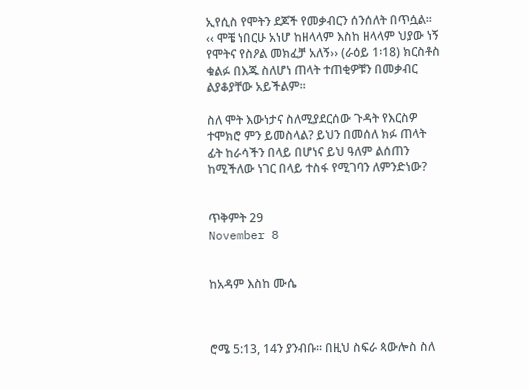ኢየሲስ የሞትን ደጆች የመቃብርን ሰንሰለት በጥሷል፡፡ ‹‹ ሞቼ ነበርሁ አነሆ ከዘላላም እስከ ዘላላም ህያው ነኝ የሞትና የስዖል መክፈቻ አለኝ›› (ራዕይ 1፡18) ክርስቶስ ቁልፉ በእጁ ስለሆነ ጠላት ተጠቂዎቹን በመቃብር ልያቆያቸው አይችልም፡፡

ስለ ሞት እውነታና ስለሚያደርሰው ጉዳት የእርስዎ ተሞክሮ ምን ይመስላል? ይህን በመሰለ ክፉ ጠላት ፊት ከራሳችን በላይ በሆነና ይህ ዓለም ልሰጠን ከሚችለው ነገር በላይ ተስፋ የሚገባን ለምንድነው?


ጥቅምት 29
November 8


ከአዳም እስከ ሙሴ



ሮሜ 5:13, 14ን ያንብቡ፡፡ በዚህ ስፍራ ጳውሎስ ስለ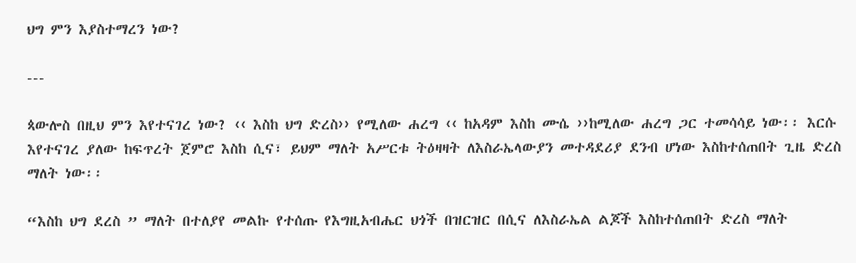ህግ ምን እያስተማረን ነው?

---

ጳውሎስ በዚህ ምን እየተናገረ ነው? ‹‹ እስከ ህግ ድረስ›› የሚለው ሐረግ ‹‹ ከአዳም እስከ ሙሴ ››ከሚለው ሐረግ ጋር ተመሳሳይ ነው፡፡ እርሱ እየተናገረ ያለው ከፍጥረት ጀምሮ እስከ ሲና፣ ይህም ማለት አሥርቱ ትዕዛዛት ለእስራኤላውያን መተዳደሪያ ደንብ ሆነው እስከተሰጠበት ጊዜ ድረስ ማለት ነው፡፡

“እስከ ህግ ደረስ ” ማለት በተለያየ መልኩ የተሰጡ የእግዚአብሔር ህጎች በዝርዝር በሲና ለእስራኤል ልጆች እስከተሰጠበት ድረስ ማለት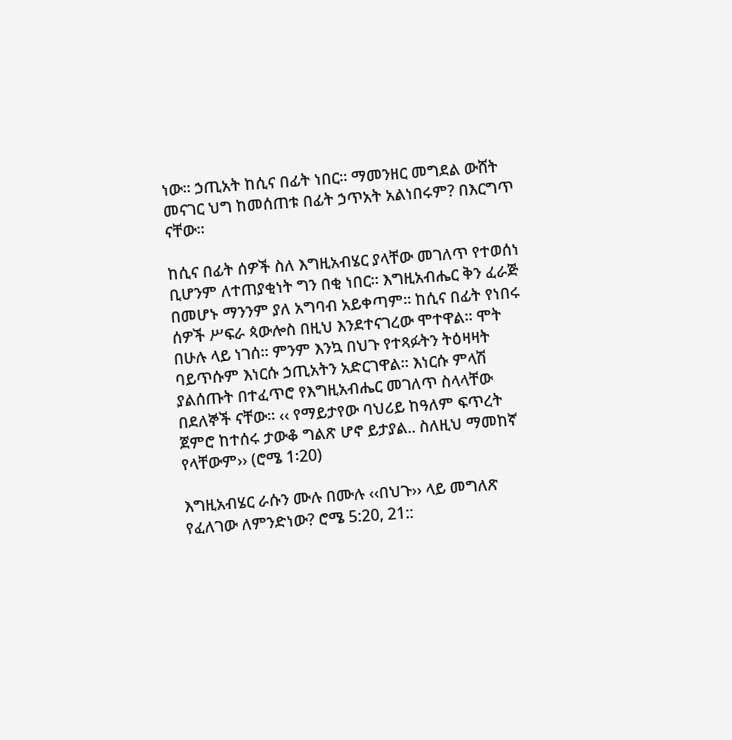ነው፡፡ ኃጢአት ከሲና በፊት ነበር፡፡ ማመንዘር መግደል ውሸት መናገር ህግ ከመሰጠቱ በፊት ኃጥአት አልነበሩም? በእርግጥ ናቸው፡፡

ከሲና በፊት ሰዎች ስለ እግዚአብሄር ያላቸው መገለጥ የተወሰነ ቢሆንም ለተጠያቂነት ግን በቂ ነበር፡፡ እግዚአብሔር ቅን ፈራጅ በመሆኑ ማንንም ያለ አግባብ አይቀጣም፡፡ ከሲና በፊት የነበሩ ሰዎች ሥፍራ ጳውሎስ በዚህ እንደተናገረው ሞተዋል፡፡ ሞት በሁሉ ላይ ነገሰ፡፡ ምንም እንኳ በህጉ የተጻፉትን ትዕዛዛት ባይጥሱም እነርሱ ኃጢአትን አድርገዋል፡፡ እነርሱ ምላሽ ያልሰጡት በተፈጥሮ የእግዚአብሔር መገለጥ ስላላቸው በደለኞች ናቸው፡፡ ‹‹ የማይታየው ባህሪይ ከዓለም ፍጥረት ጀምሮ ከተሰሩ ታውቆ ግልጽ ሆኖ ይታያል.. ስለዚህ ማመከኛ የላቸውም›› (ሮሜ 1፡20)

እግዚአብሄር ራሱን ሙሉ በሙሉ ‹‹በህጉ›› ላይ መግለጽ የፈለገው ለምንድነው? ሮሜ 5:20, 21::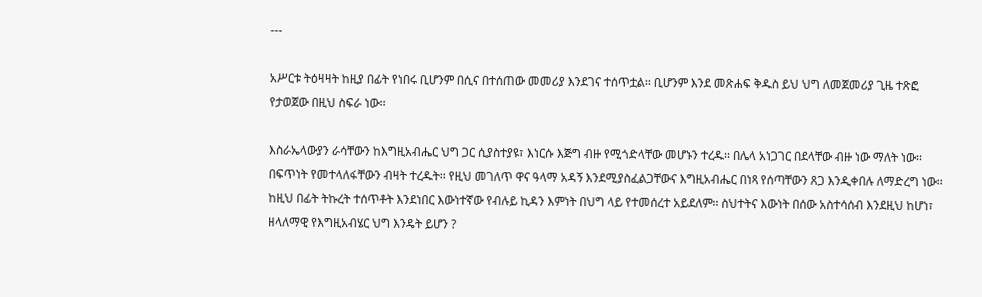---

አሥርቱ ትዕዛዛት ከዚያ በፊት የነበሩ ቢሆንም በሲና በተሰጠው መመሪያ እንደገና ተሰጥቷል፡፡ ቢሆንም እንደ መጽሐፍ ቅዱስ ይህ ህግ ለመጀመሪያ ጊዜ ተጽፎ የታወጀው በዚህ ስፍራ ነው፡፡

እስራኤላውያን ራሳቸውን ከእግዚአብሔር ህግ ጋር ሲያስተያዩ፣ እነርሱ እጅግ ብዙ የሚጎድላቸው መሆኑን ተረዱ፡፡ በሌላ አነጋገር በደላቸው ብዙ ነው ማለት ነው፡፡ በፍጥነት የመተላለፋቸውን ብዛት ተረዱት፡፡ የዚህ መገለጥ ዋና ዓላማ አዳኝ እንደሚያስፈልጋቸውና እግዚአብሔር በነጻ የሰጣቸውን ጸጋ እንዲቀበሉ ለማድረግ ነው፡፡ ከዚህ በፊት ትኩረት ተሰጥቶት እንደነበር እውነተኛው የብሉይ ኪዳን እምነት በህግ ላይ የተመሰረተ አይደለም፡፡ ስህተትና እውነት በሰው አስተሳሰብ እንደዚህ ከሆነ፣ ዘላለማዊ የእግዚአብሄር ህግ እንዴት ይሆን ?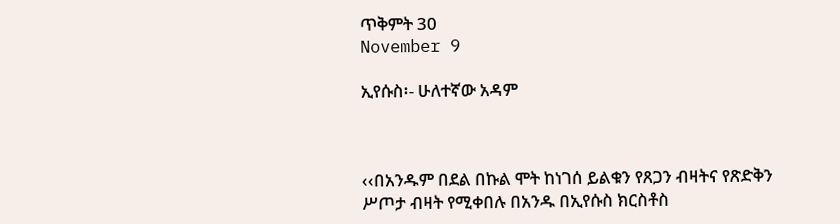ጥቅምት 30
November 9

ኢየሱስ፡- ሁለተኛው አዳም



‹‹በአንዱም በደል በኩል ሞት ከነገሰ ይልቁን የጸጋን ብዛትና የጽድቅን ሥጦታ ብዛት የሚቀበሉ በአንዱ በኢየሱስ ክርስቶስ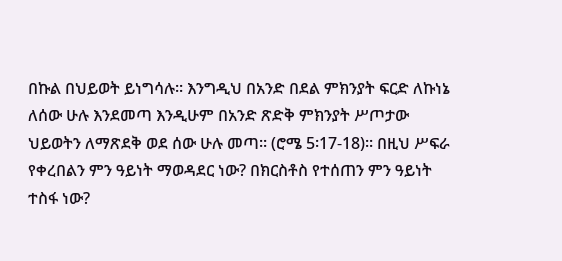በኩል በህይወት ይነግሳሉ፡፡ እንግዲህ በአንድ በደል ምክንያት ፍርድ ለኩነኔ ለሰው ሁሉ እንደመጣ እንዲሁም በአንድ ጽድቅ ምክንያት ሥጦታው ህይወትን ለማጽደቅ ወደ ሰው ሁሉ መጣ፡፡ (ሮሜ 5፡17-18)፡፡ በዚህ ሥፍራ የቀረበልን ምን ዓይነት ማወዳደር ነው? በክርስቶስ የተሰጠን ምን ዓይነት ተስፋ ነው?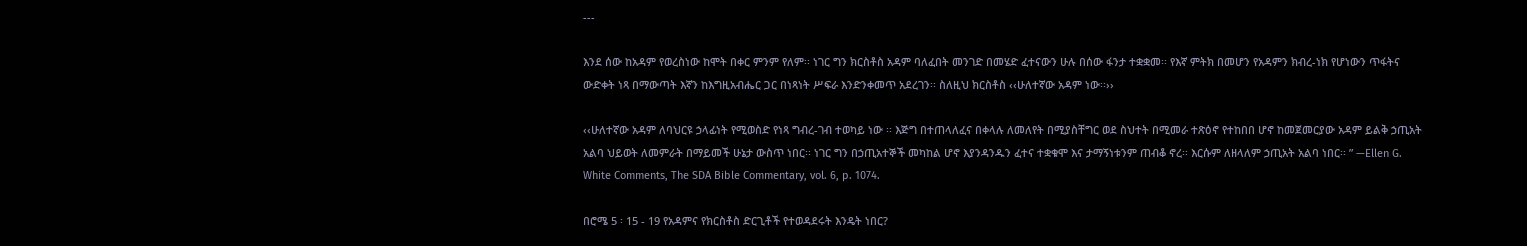---

እንደ ሰው ከአዳም የወረስነው ከሞት በቀር ምንም የለም፡፡ ነገር ግን ክርስቶስ አዳም ባለፈበት መንገድ በመሄድ ፈተናውን ሁሉ በሰው ፋንታ ተቋቋመ፡፡ የእኛ ምትክ በመሆን የአዳምን ክብረ-ነክ የሆነውን ጥፋትና ውድቀት ነጻ በማውጣት እኛን ከእግዚአብሔር ጋር በነጻነት ሥፍራ እንድንቀመጥ አደረገን፡፡ ስለዚህ ክርስቶስ ‹‹ሁለተኛው አዳም ነው፡፡››

‹‹ሁለተኛው አዳም ለባህርዩ ኃላፊነት የሚወስድ የነጻ ግብረ-ገብ ተወካይ ነው ፡፡ እጅግ በተጠላለፈና በቀላሉ ለመለየት በሚያስቸግር ወደ ስህተት በሚመራ ተጽዕኖ የተከበበ ሆኖ ከመጀመርያው አዳም ይልቅ ኃጢአት አልባ ህይወት ለመምራት በማይመች ሁኔታ ውስጥ ነበር፡፡ ነገር ግን በኃጢአተኞች መካከል ሆኖ እያንዳንዱን ፈተና ተቋቁሞ እና ታማኝነቱንም ጠብቆ ኖረ፡፡ እርሱም ለዘላለም ኃጢአት አልባ ነበር፡፡ ” —Ellen G. White Comments, The SDA Bible Commentary, vol. 6, p. 1074.

በሮሜ 5 ፡ 15 - 19 የአዳምና የክርስቶስ ድርጊቶች የተወዳደሩት እንዴት ነበር?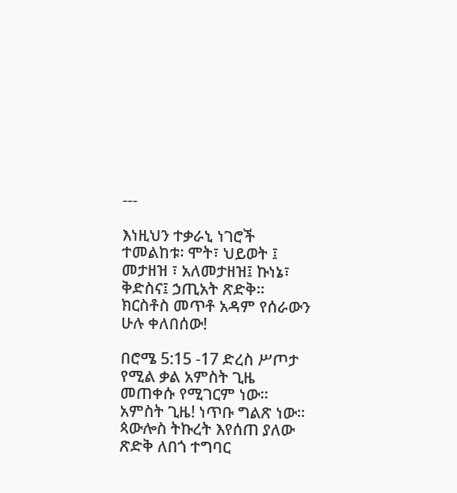---

እነዚህን ተቃራኒ ነገሮች ተመልከቱ፡ ሞት፣ ህይወት ፤ መታዘዝ ፣ አለመታዘዝ፤ ኩነኔ፣ ቅድስና፤ ኃጢአት ጽድቅ፡፡ ክርስቶስ መጥቶ አዳም የሰራውን ሁሉ ቀለበሰው!

በሮሜ 5:15 -17 ድረስ ሥጦታ የሚል ቃል አምስት ጊዜ መጠቀሱ የሚገርም ነው፡፡ አምስት ጊዜ! ነጥቡ ግልጽ ነው፡፡ ጳውሎስ ትኩረት እየሰጠ ያለው ጽድቅ ለበጎ ተግባር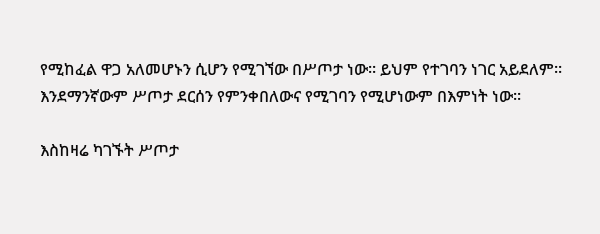የሚከፈል ዋጋ አለመሆኑን ሲሆን የሚገኘው በሥጦታ ነው፡፡ ይህም የተገባን ነገር አይደለም፡፡ እንደማንኛውም ሥጦታ ደርሰን የምንቀበለውና የሚገባን የሚሆነውም በእምነት ነው፡፡

እስከዛሬ ካገኙት ሥጦታ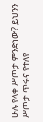ሁሉ የላቀ ሥጦታ ምንድነው? ይህንን ሥጦታ ጥሩና የተለየ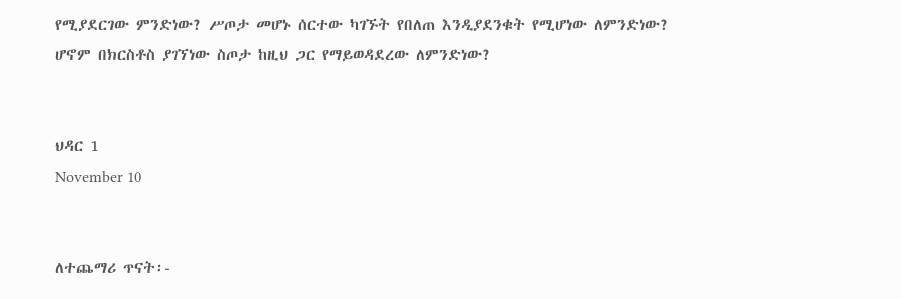የሚያደርገው ምንድነው? ሥጦታ መሆኑ ሰርተው ካገኙት የበለጠ እንዲያደንቁት የሚሆነው ለምንድነው? ሆኖም በክርስቶስ ያገኘነው ስጦታ ከዚህ ጋር የማይወዳደረው ለምንድነው?


ህዳር 1
November 10


ለተጨማሪ ጥናት፡-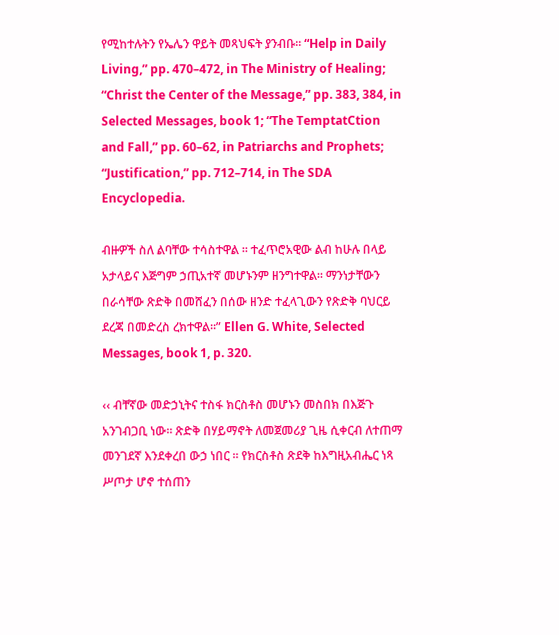የሚከተሉትን የኤሌን ዋይት መጻህፍት ያንብቡ፡፡ “Help in Daily Living,” pp. 470–472, in The Ministry of Healing; “Christ the Center of the Message,” pp. 383, 384, in Selected Messages, book 1; “The TemptatCtion and Fall,” pp. 60–62, in Patriarchs and Prophets; “Justification,” pp. 712–714, in The SDA Encyclopedia.

ብዙዎች ስለ ልባቸው ተሳስተዋል ፡፡ ተፈጥሮአዊው ልብ ከሁሉ በላይ አታላይና እጅግም ኃጢአተኛ መሆኑንም ዘንግተዋል፡፡ ማንነታቸውን በራሳቸው ጽድቅ በመሸፈን በሰው ዘንድ ተፈላጊውን የጽድቅ ባህርይ ደረጃ በመድረስ ረክተዋል፡፡” Ellen G. White, Selected Messages, book 1, p. 320.

‹‹ ብቸኛው መድኃኒትና ተስፋ ክርስቶስ መሆኑን መስበክ በእጅጉ አንገብጋቢ ነው፡፡ ጽድቅ በሃይማኖት ለመጀመሪያ ጊዜ ሲቀርብ ለተጠማ መንገደኛ እንደቀረበ ውኃ ነበር ፡፡ የክርስቶስ ጽደቅ ከእግዚአብሔር ነጻ ሥጦታ ሆኖ ተሰጠን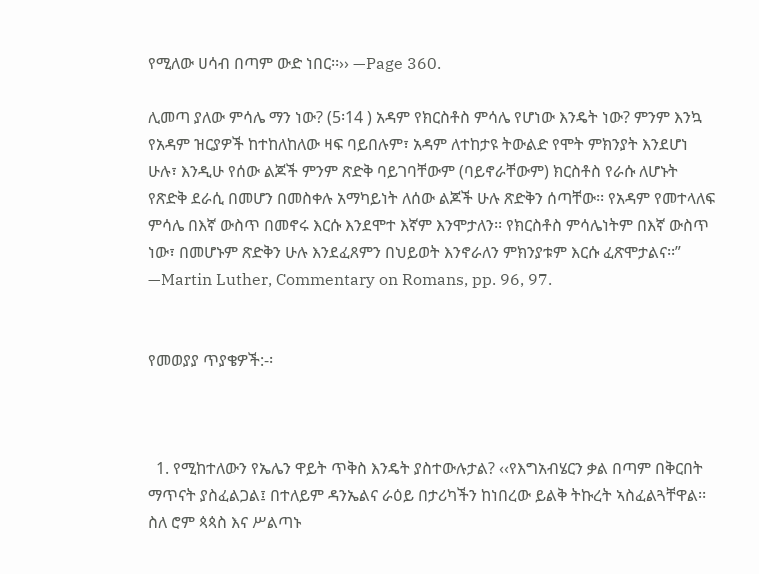የሚለው ሀሳብ በጣም ውድ ነበር፡፡›› —Page 360.

ሊመጣ ያለው ምሳሌ ማን ነው? (5፡14 ) አዳም የክርስቶስ ምሳሌ የሆነው እንዴት ነው? ምንም እንኳ የአዳም ዝርያዎች ከተከለከለው ዛፍ ባይበሉም፣ አዳም ለተከታዩ ትውልድ የሞት ምክንያት እንደሆነ ሁሉ፣ እንዲሁ የሰው ልጆች ምንም ጽድቅ ባይገባቸውም (ባይኖራቸውም) ክርስቶስ የራሱ ለሆኑት የጽድቅ ደራሲ በመሆን በመስቀሉ አማካይነት ለሰው ልጆች ሁሉ ጽድቅን ሰጣቸው፡፡ የአዳም የመተላለፍ ምሳሌ በእኛ ውስጥ በመኖሩ እርሱ እንደሞተ እኛም እንሞታለን፡፡ የክርስቶስ ምሳሌነትም በእኛ ውስጥ ነው፣ በመሆኑም ጽድቅን ሁሉ እንደፈጸምን በህይወት እንኖራለን ምክንያቱም እርሱ ፈጽሞታልና፡፡” —Martin Luther, Commentary on Romans, pp. 96, 97.


የመወያያ ጥያቄዎች:-፡



  1. የሚከተለውን የኤሌን ዋይት ጥቅስ እንዴት ያስተውሉታል? ‹‹የእግአብሄርን ቃል በጣም በቅርበት ማጥናት ያስፈልጋል፤ በተለይም ዳንኤልና ራዕይ በታሪካችን ከነበረው ይልቅ ትኩረት ኣስፈልጓቸዋል፡፡ ስለ ሮም ጳጳስ እና ሥልጣኑ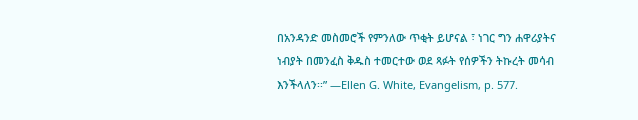በአንዳንድ መስመሮች የምንለው ጥቂት ይሆናል ፣ ነገር ግን ሐዋሪያትና ነብያት በመንፈስ ቅዱስ ተመርተው ወደ ጻፉት የሰዎችን ትኩረት መሳብ እንችላለን፡፡” —Ellen G. White, Evangelism, p. 577.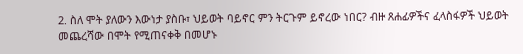2. ስለ ሞት ያለውን እውነታ ያስቡ፣ ህይወት ባይኖር ምን ትርጉም ይኖረው ነበር? ብዙ ጸሐፊዎችና ፈላስፋዎች ህይወት መጨረሻው በሞት የሚጠናቀቅ በመሆኑ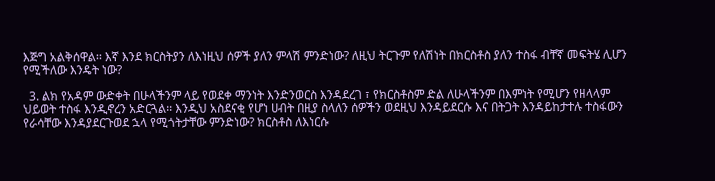እጅግ አልቅሰዋል፡፡ እኛ እንደ ክርስትያን ለእነዚህ ሰዎች ያለን ምላሽ ምንድነው? ለዚህ ትርጉም የለሽነት በክርስቶስ ያለን ተስፋ ብቸኛ መፍትሄ ሊሆን የሚችለው እንዴት ነው?

  3. ልክ የአዳም ውድቀት በሁላችንም ላይ የወደቀ ማንነት እንድንወርስ እንዳደረገ ፣ የክርስቶስም ድል ለሁላችንም በእምነት የሚሆን የዘላላም ህይወት ተስፋ እንዲኖረን አድርጓል፡፡ እንዲህ አስደናቂ የሆነ ሀብት በዚያ ስላለን ሰዎችን ወደዚህ እንዳይደርሱ እና በትጋት እንዳይከታተሉ ተስፋውን የራሳቸው እንዳያደርጉወደ ኋላ የሚጎትታቸው ምንድነው? ክርስቶስ ለእነርሱ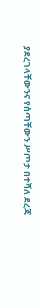ያደረገላቸውንና የሰጣቸውን ሥጦታ በተሻለ ደረጃ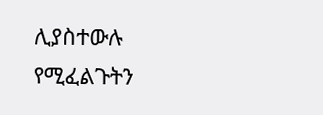ሊያስተውሉ የሚፈልጉትን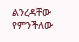ልንረዳቸው የምንችለው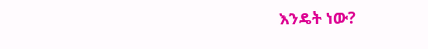እንዴት ነው?